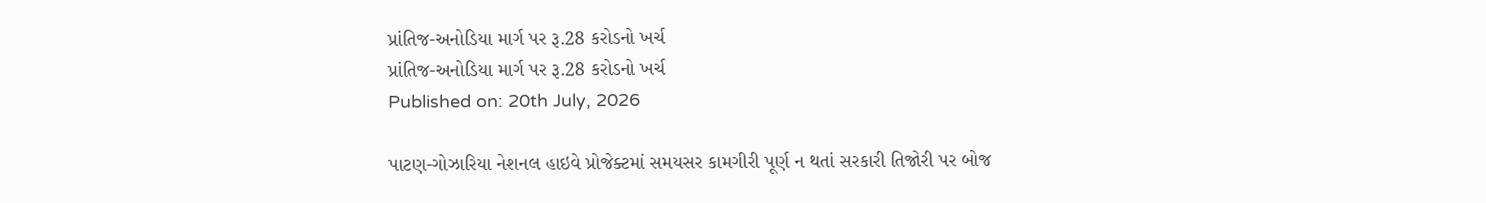પ્રાંતિજ-અનોડિયા માર્ગ પર રૂ.28 કરોડનો ખર્ચ
પ્રાંતિજ-અનોડિયા માર્ગ પર રૂ.28 કરોડનો ખર્ચ
Published on: 20th July, 2026

પાટણ-ગોઝારિયા નેશનલ હાઇવે પ્રોજેક્ટમાં સમયસર કામગીરી પૂર્ણ ન થતાં સરકારી તિજોરી પર બોજ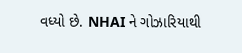વધ્યો છે. NHAI ને ગોઝારિયાથી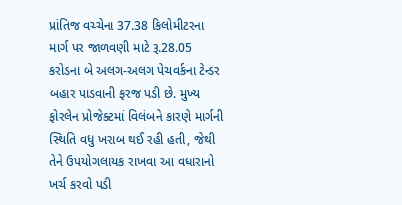પ્રાંતિજ વચ્ચેના 37.38 કિલોમીટરના માર્ગ પર જાળવણી માટે રૂ.28.05 કરોડના બે અલગ-અલગ પેચવર્કના ટેન્ડર બહાર પાડવાની ફરજ પડી છે. મુખ્ય ફોરલેન પ્રોજેક્ટમાં વિલંબને કારણે માર્ગની સ્થિતિ વધુ ખરાબ થઈ રહી હતી, જેથી તેને ઉપયોગલાયક રાખવા આ વધારાનો ખર્ચ કરવો પડી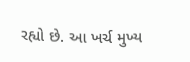રહ્યો છે. આ ખર્ચ મુખ્ય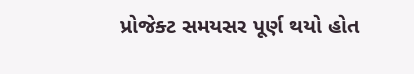પ્રોજેક્ટ સમયસર પૂર્ણ થયો હોત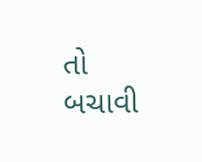તો બચાવી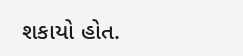શકાયો હોત.